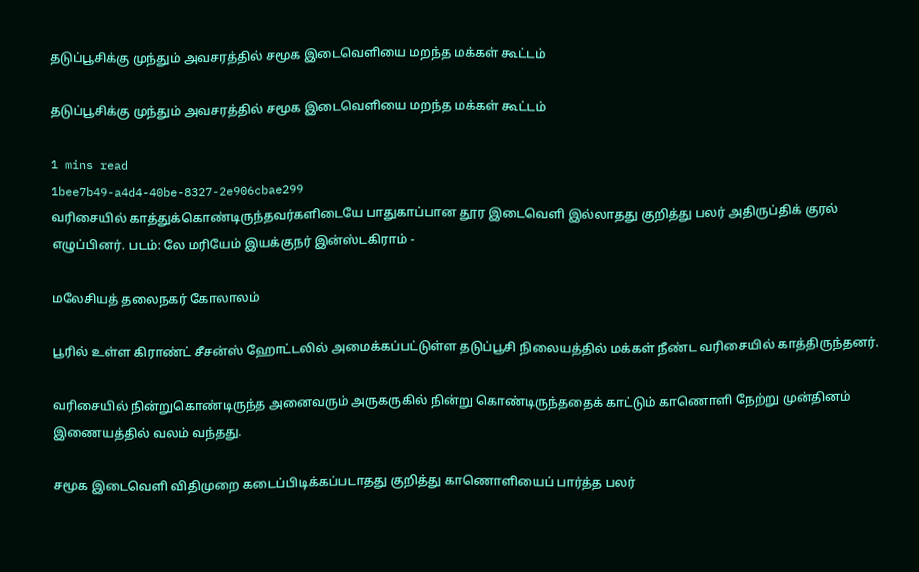தடுப்பூசிக்கு முந்தும் அவசரத்தில் சமூக இடைவெளியை மறந்த மக்கள் கூட்டம்

தடுப்பூசிக்கு முந்தும் அவசரத்தில் சமூக இடைவெளியை மறந்த மக்கள் கூட்டம்

1 mins read
1bee7b49-a4d4-40be-8327-2e906cbae299
வரிசையில் காத்துக்கொண்டிருந்தவர்களிடையே பாதுகாப்பான தூர இடைவெளி இல்லாதது குறித்து பலர் அதிருப்திக் குரல் எழுப்பினர். படம்: லே மரியேம் இயக்குநர் இன்ஸ்டகிராம் -

மலேசியத் தலைநகர் கோலாலம்

பூரில் உள்ள கிராண்ட் சீசன்ஸ் ஹோட்டலில் அமைக்கப்பட்டுள்ள தடுப்பூசி நிலையத்தில் மக்கள் நீண்ட வரிசையில் காத்திருந்தனர்.

வரிசையில் நின்றுகொண்டிருந்த அனைவரும் அருகருகில் நின்று கொண்டிருந்ததைக் காட்டும் காணொளி நேற்று முன்தினம் இணையத்தில் வலம் வந்தது.

சமூக இடைவெளி விதிமுறை கடைப்பிடிக்கப்படாதது குறித்து காணொளியைப் பார்த்த பலர்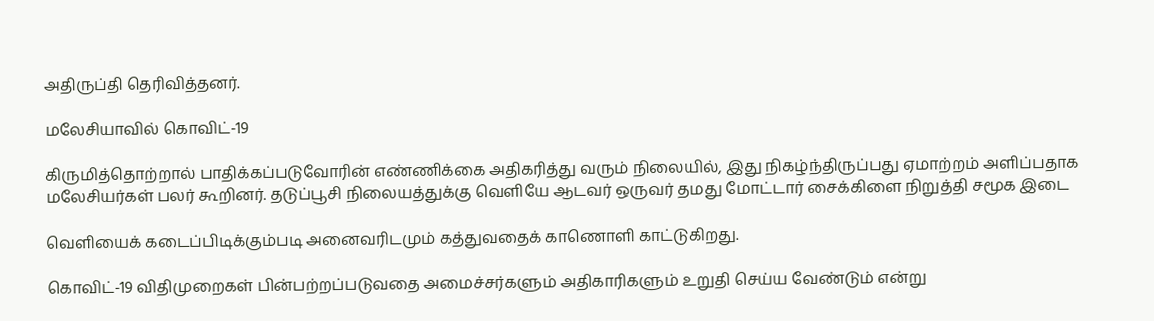அதிருப்தி தெரிவித்தனர்.

மலேசியாவில் கொவிட்-19

கிருமித்தொற்றால் பாதிக்கப்படுவோரின் எண்ணிக்கை அதிகரித்து வரும் நிலையில், இது நிகழ்ந்திருப்பது ஏமாற்றம் அளிப்பதாக மலேசியர்கள் பலர் கூறினர். தடுப்பூசி நிலையத்துக்கு வெளியே ஆடவர் ஒருவர் தமது மோட்டார் சைக்கிளை நிறுத்தி சமூக இடை

வெளியைக் கடைப்பிடிக்கும்படி அனைவரிடமும் கத்துவதைக் காணொளி காட்டுகிறது.

கொவிட்-19 விதிமுறைகள் பின்பற்றப்படுவதை அமைச்சர்களும் அதிகாரிகளும் உறுதி செய்ய வேண்டும் என்று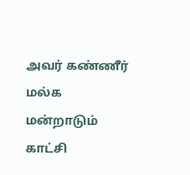அவர் கண்ணீர் மல்க மன்றாடும் காட்சி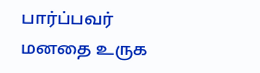பார்ப்பவர் மனதை உருக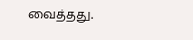வைத்தது.